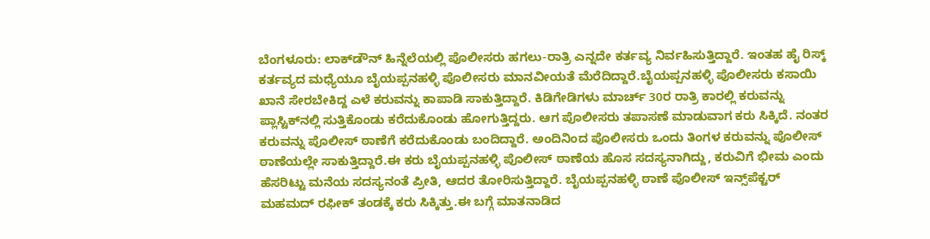ಬೆಂಗಳೂರು: ಲಾಕ್‍ಡೌನ್ ಹಿನ್ನೆಲೆಯಲ್ಲಿ ಪೊಲೀಸರು ಹಗಲು-ರಾತ್ರಿ ಎನ್ನದೇ ಕರ್ತವ್ಯ ನಿರ್ವಹಿಸುತ್ತಿದ್ದಾರೆ. ಇಂತಹ ಹೈ ರಿಸ್ಕ್ ಕರ್ತವ್ಯದ ಮಧ್ಯೆಯೂ ಬೈಯಪ್ಪನಹಳ್ಳಿ ಪೊಲೀಸರು ಮಾನವೀಯತೆ ಮೆರೆದಿದ್ದಾರೆ.ಬೈಯಪ್ಪನಹಳ್ಳಿ ಪೊಲೀಸರು ಕಸಾಯಿ ಖಾನೆ ಸೇರಬೇಕಿದ್ದ ಎಳೆ ಕರುವನ್ನು ಕಾಪಾಡಿ ಸಾಕುತ್ತಿದ್ದಾರೆ. ಕಿಡಿಗೇಡಿಗಳು ಮಾರ್ಚ್ 30ರ ರಾತ್ರಿ ಕಾರಲ್ಲಿ ಕರುವನ್ನು ಪ್ಲಾಸ್ಟಿಕ್‍ನಲ್ಲಿ ಸುತ್ತಿಕೊಂಡು ಕರೆದುಕೊಂಡು ಹೋಗುತ್ತಿದ್ದರು. ಆಗ ಪೊಲೀಸರು ತಪಾಸಣೆ ಮಾಡುವಾಗ ಕರು ಸಿಕ್ಕಿದೆ. ನಂತರ ಕರುವನ್ನು ಪೊಲೀಸ್ ಠಾಣೆಗೆ ಕರೆದುಕೊಂಡು ಬಂದಿದ್ದಾರೆ. ಅಂದಿನಿಂದ ಪೊಲೀಸರು ಒಂದು ತಿಂಗಳ ಕರುವನ್ನು ಪೊಲೀಸ್ ಠಾಣೆಯಲ್ಲೇ ಸಾಕುತ್ತಿದ್ದಾರೆ.ಈ ಕರು ಬೈಯಪ್ಪನಹಳ್ಳಿ ಪೊಲೀಸ್ ಠಾಣೆಯ ಹೊಸ ಸದಸ್ಯನಾಗಿದ್ದು, ಕರುವಿಗೆ ಭೀಮ ಎಂದು ಹೆಸರಿಟ್ಟು ಮನೆಯ ಸದಸ್ಯನಂತೆ ಪ್ರೀತಿ, ಆದರ ತೋರಿಸುತ್ತಿದ್ದಾರೆ. ಬೈಯಪ್ಪನಹಳ್ಳಿ ಠಾಣೆ ಪೊಲೀಸ್ ಇನ್ಸ್‌ಪೆಕ್ಟರ್ ಮಹಮದ್ ರಫೀಕ್ ತಂಡಕ್ಕೆ ಕರು ಸಿಕ್ಕಿತ್ತು.ಈ ಬಗ್ಗೆ ಮಾತನಾಡಿದ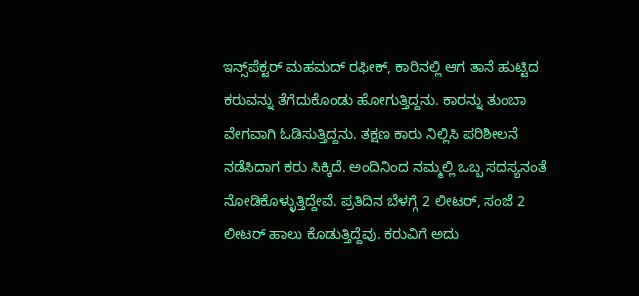ಇನ್ಸ್‌ಪೆಕ್ಟರ್ ಮಹಮದ್ ರಫೀಕ್, ಕಾರಿನಲ್ಲಿ ಆಗ ತಾನೆ ಹುಟ್ಟಿದ ಕರುವನ್ನು ತೆಗೆದುಕೊಂಡು ಹೋಗುತ್ತಿದ್ದನು. ಕಾರನ್ನು ತುಂಬಾ ವೇಗವಾಗಿ ಓಡಿಸುತ್ತಿದ್ದನು. ತಕ್ಷಣ ಕಾರು ನಿಲ್ಲಿಸಿ ಪರಿಶೀಲನೆ ನಡೆಸಿದಾಗ ಕರು ಸಿಕ್ಕಿದೆ. ಅಂದಿನಿಂದ ನಮ್ಮಲ್ಲಿ ಒಬ್ಬ ಸದಸ್ಯನಂತೆ ನೋಡಿಕೊಳ್ಳುತ್ತಿದ್ದೇವೆ. ಪ್ರತಿದಿನ ಬೆಳಗ್ಗೆ 2 ಲೀಟರ್, ಸಂಜೆ 2 ಲೀಟರ್ ಹಾಲು ಕೊಡುತ್ತಿದ್ದೆವು. ಕರುವಿಗೆ ಅದು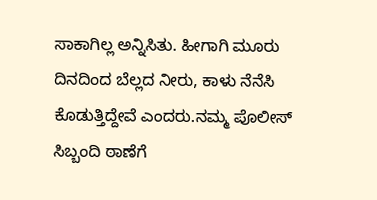ಸಾಕಾಗಿಲ್ಲ ಅನ್ನಿಸಿತು. ಹೀಗಾಗಿ ಮೂರು ದಿನದಿಂದ ಬೆಲ್ಲದ ನೀರು, ಕಾಳು ನೆನೆಸಿ ಕೊಡುತ್ತಿದ್ದೇವೆ ಎಂದರು.ನಮ್ಮ ಪೊಲೀಸ್ ಸಿಬ್ಬಂದಿ ಠಾಣೆಗೆ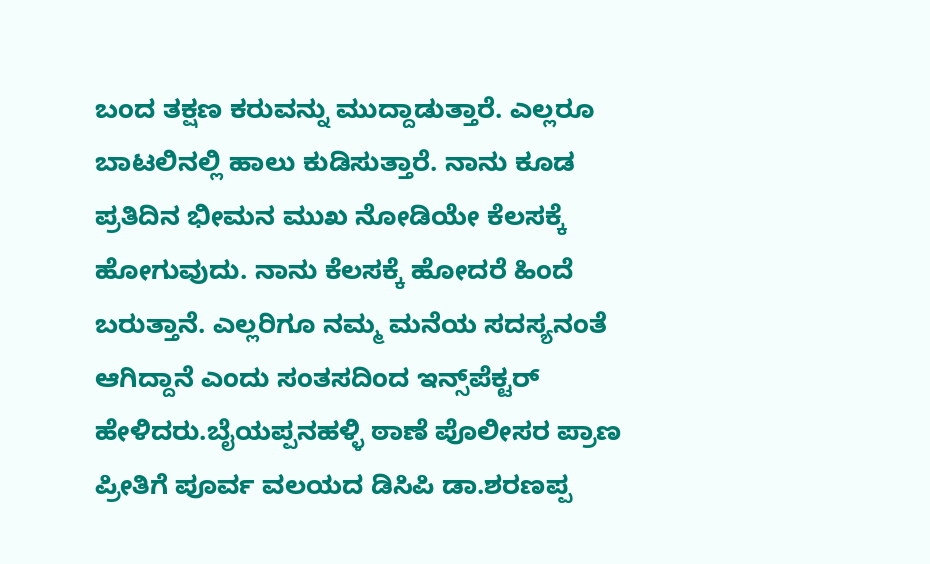ಬಂದ ತಕ್ಷಣ ಕರುವನ್ನು ಮುದ್ದಾಡುತ್ತಾರೆ. ಎಲ್ಲರೂ ಬಾಟಲಿನಲ್ಲಿ ಹಾಲು ಕುಡಿಸುತ್ತಾರೆ. ನಾನು ಕೂಡ ಪ್ರತಿದಿನ ಭೀಮನ ಮುಖ ನೋಡಿಯೇ ಕೆಲಸಕ್ಕೆ ಹೋಗುವುದು. ನಾನು ಕೆಲಸಕ್ಕೆ ಹೋದರೆ ಹಿಂದೆ ಬರುತ್ತಾನೆ. ಎಲ್ಲರಿಗೂ ನಮ್ಮ ಮನೆಯ ಸದಸ್ಯನಂತೆ ಆಗಿದ್ದಾನೆ ಎಂದು ಸಂತಸದಿಂದ ಇನ್ಸ್‌ಪೆಕ್ಟರ್ ಹೇಳಿದರು.ಬೈಯಪ್ಪನಹಳ್ಳಿ ಠಾಣೆ ಪೊಲೀಸರ ಪ್ರಾಣ ಪ್ರೀತಿಗೆ ಪೂರ್ವ ವಲಯದ ಡಿಸಿಪಿ ಡಾ.ಶರಣಪ್ಪ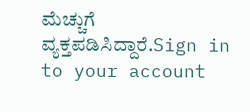ಮೆಚ್ಚುಗೆ ವ್ಯಕ್ತಪಡಿಸಿದ್ದಾರೆ.Sign in to your account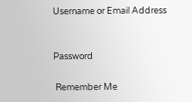Username or Email Address


Password

 Remember Me